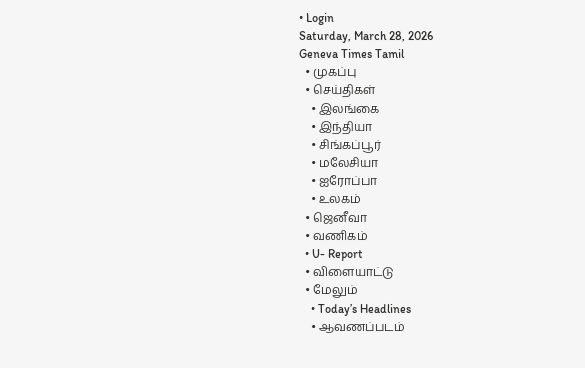• Login
Saturday, March 28, 2026
Geneva Times Tamil
  • முகப்பு
  • செய்திகள்
    • இலங்கை
    • இந்தியா
    • சிங்கப்பூர்
    • மலேசியா
    • ஐரோப்பா
    • உலகம்
  • ஜெனீவா
  • வணிகம்
  • U- Report
  • விளையாட்டு
  • மேலும்
    • Today’s Headlines
    • ஆவணப்படம்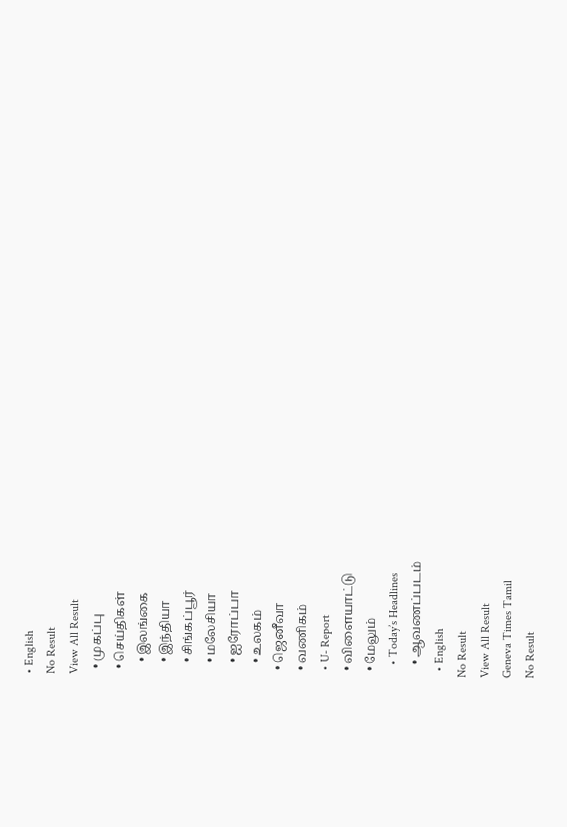• English
No Result
View All Result
  • முகப்பு
  • செய்திகள்
    • இலங்கை
    • இந்தியா
    • சிங்கப்பூர்
    • மலேசியா
    • ஐரோப்பா
    • உலகம்
  • ஜெனீவா
  • வணிகம்
  • U- Report
  • விளையாட்டு
  • மேலும்
    • Today’s Headlines
    • ஆவணப்படம்
  • English
No Result
View All Result
Geneva Times Tamil
No Result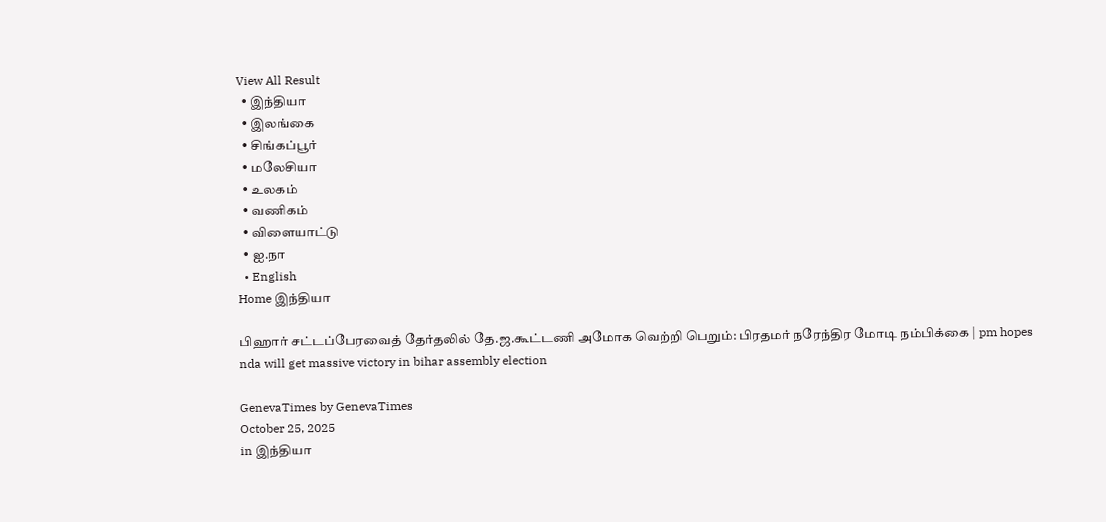View All Result
  • இந்தியா
  • இலங்கை
  • சிங்கப்பூர்
  • மலேசியா
  • உலகம்
  • வணிகம்
  • விளையாட்டு
  • ஐ.நா
  • English
Home இந்தியா

பிஹார் சட்டப்பேரவைத் தேர்தலில் தே.ஜ.கூட்டணி அமோக வெற்றி பெறும்: பிரதமர் நரேந்திர மோடி நம்பிக்கை | pm hopes nda will get massive victory in bihar assembly election

GenevaTimes by GenevaTimes
October 25, 2025
in இந்தியா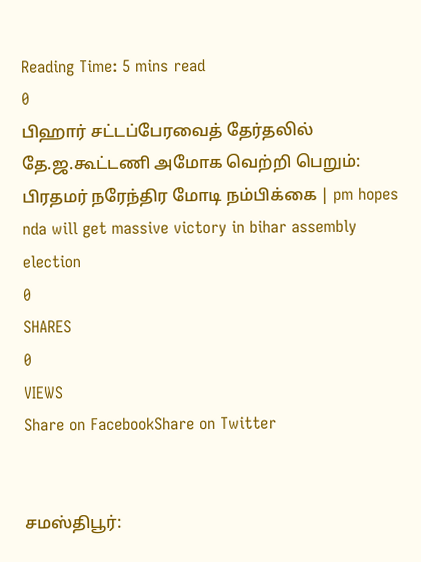Reading Time: 5 mins read
0
பிஹார் சட்டப்பேரவைத் தேர்தலில் தே.ஜ.கூட்டணி அமோக வெற்றி பெறும்: பிரதமர் நரேந்திர மோடி நம்பிக்கை | pm hopes nda will get massive victory in bihar assembly election
0
SHARES
0
VIEWS
Share on FacebookShare on Twitter


சமஸ்திபூர்: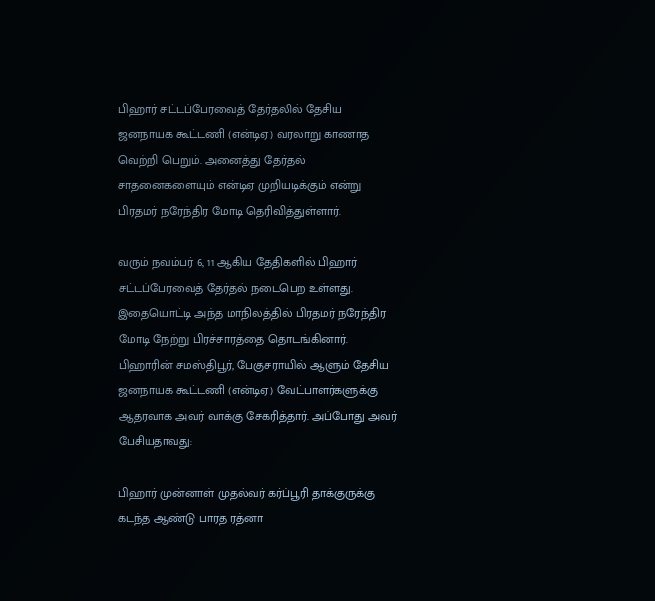பிஹார் சட்டப்பேரவைத் தேர்தலில் தேசிய ஜனநாயக கூட்டணி (என்டிஏ) வரலாறு காணாத வெற்றி பெறும். அனைத்து தேர்தல் சாதனைகளையும் என்டிஏ முறியடிக்கும் என்று பிரதமர் நரேந்திர மோடி தெரிவித்துள்ளார்.

வரும் நவம்பர் 6, 11 ஆகிய தேதிகளில் பிஹார் சட்டப்பேரவைத் தேர்தல் நடைபெற உள்ளது. இதையொட்டி அந்த மாநிலத்தில் பிரதமர் நரேந்திர மோடி நேற்று பிரச்சாரத்தை தொடங்கினார். பிஹாரின் சமஸ்திபூர், பேகுசராயில் ஆளும் தேசிய ஜனநாயக கூட்டணி (என்டிஏ) வேட்பாளர்களுக்கு ஆதரவாக அவர் வாக்கு சேகரித்தார். அப்போது அவர் பேசியதாவது:

பிஹார் முன்னாள் முதல்வர் கர்ப்பூரி தாக்குருக்கு கடந்த ஆண்டு பாரத ரத்னா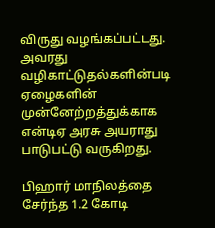விருது வழங்கப்பட்டது. அவரது வழிகாட்டுதல்களின்படி ஏழைகளின் முன்னேற்றத்துக்காக என்டிஏ அரசு அயராது பாடுபட்டு வருகிறது.

பிஹார் மாநிலத்தை சேர்ந்த 1.2 கோடி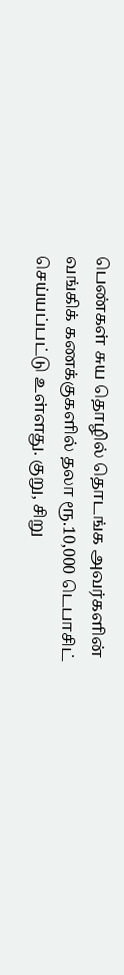பெண்கள் சுய தொழில் தொடங்க அவர்களின் வங்கிக் கணக்குகளில் தலா ரூ.10,000 டெபாசிட் செய்யப்பட்டு உள்ளது. குறு, சிறு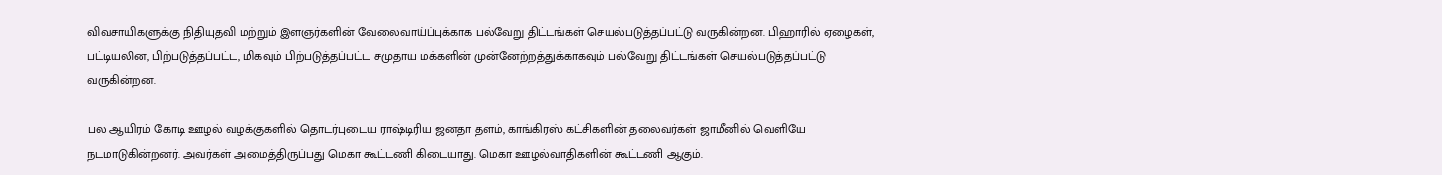விவசாயிகளுக்கு நிதியுதவி மற்றும் இளஞர்களின் வேலைவாய்ப்புக்காக பல்வேறு திட்டங்கள் செயல்படுத்தப்பட்டு வருகின்றன. பிஹாரில் ஏழைகள், பட்டியலின, பிற்படுத்தப்பட்ட, மிகவும் பிற்படுத்தப்பட்ட சமுதாய மக்களின் முன்னேற்றத்துக்காகவும் பல்வேறு திட்டங்கள் செயல்படுத்தப்பட்டு வருகின்றன.

பல ஆயிரம் கோடி ஊழல் வழக்குகளில் தொடர்புடைய ராஷ்டிரிய ஜனதா தளம், காங்கிரஸ் கட்சிகளின் தலைவர்கள் ஜாமீனில் வெளியே நடமாடுகின்றனர். அவர்கள் அமைத்திருப்பது மெகா கூட்டணி கிடையாது. மெகா ஊழல்வாதிகளின் கூட்டணி ஆகும்.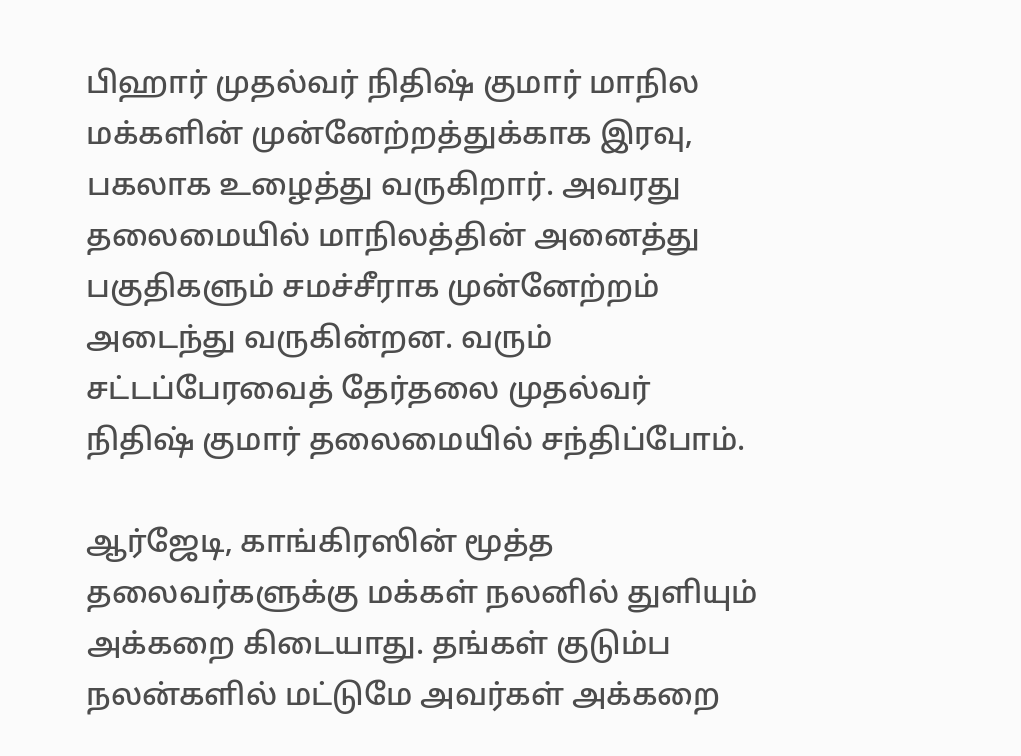பிஹார் முதல்வர் நிதிஷ் குமார் மாநில மக்களின் முன்னேற்றத்துக்காக இரவு, பகலாக உழைத்து வருகிறார். அவரது தலைமையில் மாநிலத்தின் அனைத்து பகுதிகளும் சமச்சீராக முன்னேற்றம் அடைந்து வருகின்றன. வரும் சட்டப்பேரவைத் தேர்தலை முதல்வர் நிதிஷ் குமார் தலைமையில் சந்திப்போம்.

ஆர்ஜேடி, காங்கிரஸின் மூத்த தலைவர்களுக்கு மக்கள் நலனில் துளியும் அக்கறை கிடையாது. தங்கள் குடும்ப நலன்களில் மட்டுமே அவர்கள் அக்கறை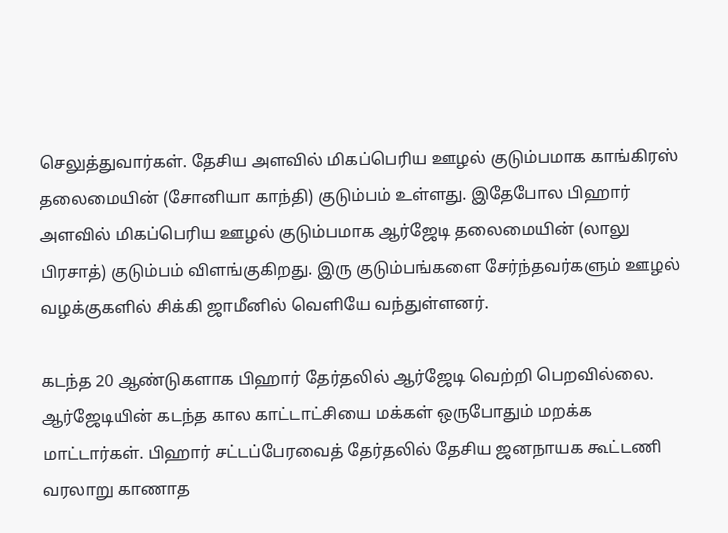செலுத்துவார்கள். தேசிய அளவில் மிகப்பெரிய ஊழல் குடும்பமாக காங்கிரஸ் தலைமையின் (சோனியா காந்தி) குடும்பம் உள்ளது. இதேபோல பிஹார் அளவில் மிகப்பெரிய ஊழல் குடும்பமாக ஆர்ஜேடி தலைமையின் (லாலு பிரசாத்) குடும்பம் விளங்குகிறது. இரு குடும்பங்களை சேர்ந்தவர்களும் ஊழல் வழக்குகளில் சிக்கி ஜாமீனில் வெளியே வந்துள்ளனர்.

கடந்த 20 ஆண்டுகளாக பிஹார் தேர்தலில் ஆர்ஜேடி வெற்றி பெறவில்லை. ஆர்ஜேடியின் கடந்த கால காட்டாட்சியை மக்கள் ஒருபோதும் மறக்க மாட்டார்கள். பிஹார் சட்டப்பேரவைத் தேர்தலில் தேசிய ஜனநாயக கூட்டணி வரலாறு காணாத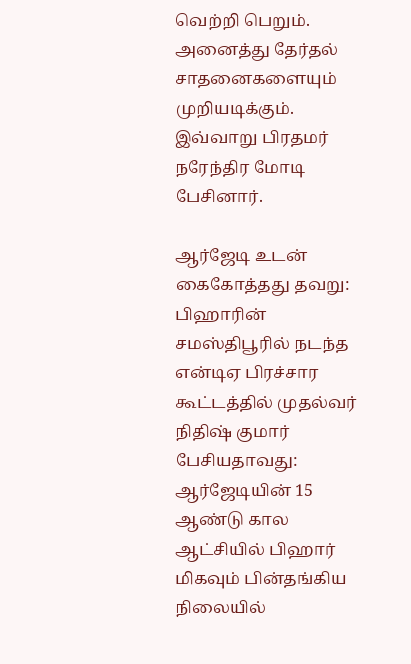வெற்றி பெறும். அனைத்து தேர்தல் சாதனைகளையும் முறியடிக்கும். இவ்வாறு பிரதமர் நரேந்திர மோடி பேசினார்.

ஆர்ஜேடி உடன் கைகோத்தது தவறு: பிஹாரின் சமஸ்திபூரில் நடந்த என்டிஏ பிரச்சார கூட்டத்தில் முதல்வர் நிதிஷ் குமார் பேசியதாவது: ஆர்ஜேடியின் 15 ஆண்டு கால ஆட்சியில் பிஹார் மிகவும் பின்தங்கிய நிலையில்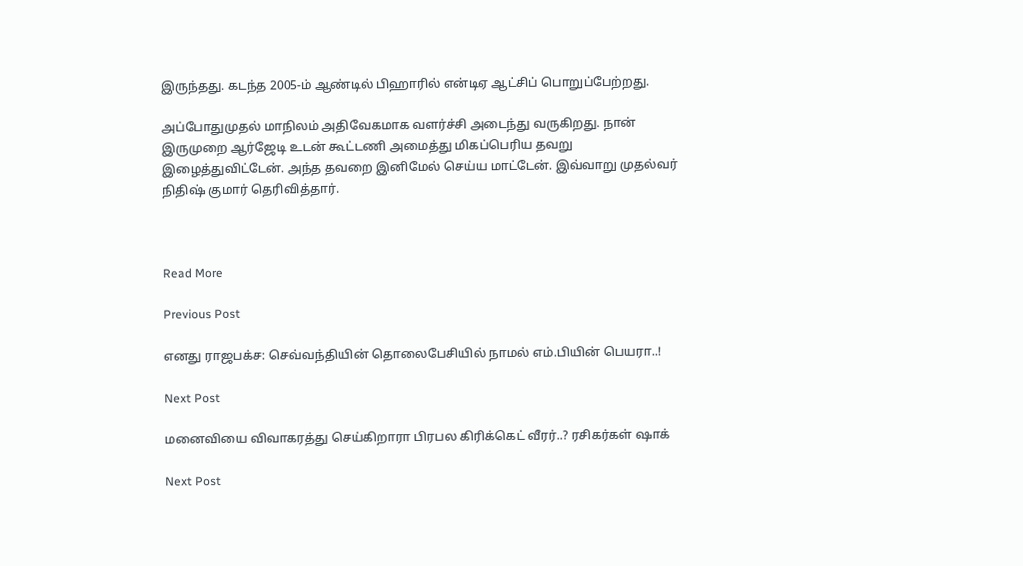இருந்தது. கடந்த 2005-ம் ஆண்டில் பிஹாரில் என்டிஏ ஆட்சிப் பொறுப்பேற்றது.

அப்போதுமுதல் மாநிலம் அதிவேகமாக வளர்ச்சி அடைந்து வருகிறது. நான் இருமுறை ஆர்ஜேடி உடன் கூட்டணி அமைத்து மிகப்பெரிய தவறு இழைத்துவிட்டேன். அந்த தவறை இனிமேல் செய்ய மாட்டேன். இவ்வாறு முதல்வர் நிதிஷ் குமார் தெரிவித்தார்.



Read More

Previous Post

எனது ராஜபக்ச: செவ்வந்தியின் தொலைபேசியில் நாமல் எம்.பியின் பெயரா..!

Next Post

மனைவியை விவாகரத்து செய்கிறாரா பிரபல கிரிக்கெட் வீரர்..? ரசிகர்கள் ஷாக்

Next Post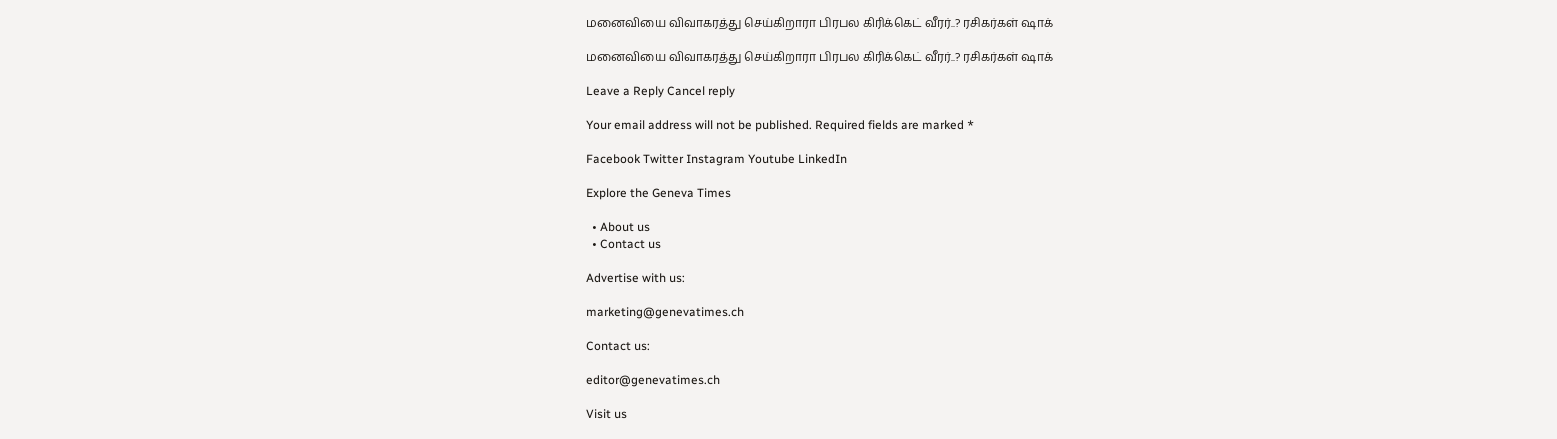மனைவியை விவாகரத்து செய்கிறாரா பிரபல கிரிக்கெட் வீரர்..? ரசிகர்கள் ஷாக்

மனைவியை விவாகரத்து செய்கிறாரா பிரபல கிரிக்கெட் வீரர்..? ரசிகர்கள் ஷாக்

Leave a Reply Cancel reply

Your email address will not be published. Required fields are marked *

Facebook Twitter Instagram Youtube LinkedIn

Explore the Geneva Times

  • About us
  • Contact us

Advertise with us:

marketing@genevatimes.ch

Contact us:

editor@genevatimes.ch

Visit us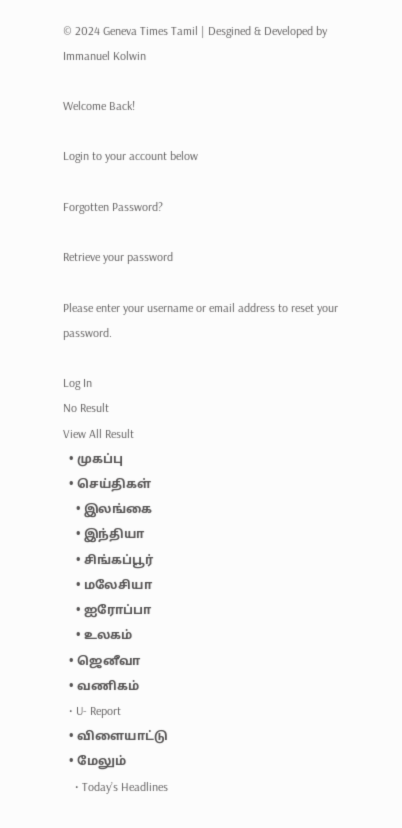© 2024 Geneva Times Tamil | Desgined & Developed by Immanuel Kolwin

Welcome Back!

Login to your account below

Forgotten Password?

Retrieve your password

Please enter your username or email address to reset your password.

Log In
No Result
View All Result
  • முகப்பு
  • செய்திகள்
    • இலங்கை
    • இந்தியா
    • சிங்கப்பூர்
    • மலேசியா
    • ஐரோப்பா
    • உலகம்
  • ஜெனீவா
  • வணிகம்
  • U- Report
  • விளையாட்டு
  • மேலும்
    • Today’s Headlines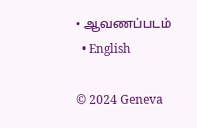• ஆவணப்படம்
  • English

© 2024 Geneva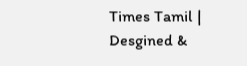Times Tamil | Desgined &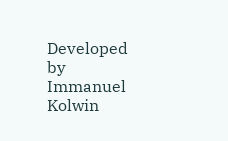Developed by Immanuel Kolwin